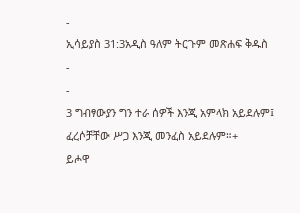-
ኢሳይያስ 31:3አዲስ ዓለም ትርጉም መጽሐፍ ቅዱስ
-
-
3 ግብፃውያን ግን ተራ ሰዎች እንጂ አምላክ አይደሉም፤
ፈረሶቻቸው ሥጋ እንጂ መንፈስ አይደሉም።+
ይሖዋ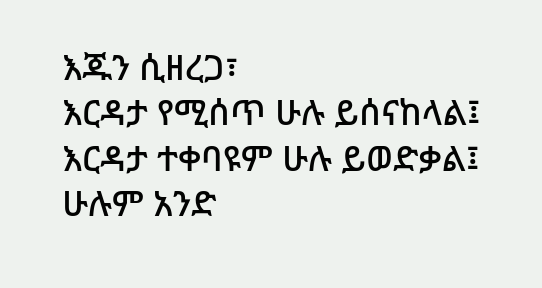እጁን ሲዘረጋ፣
እርዳታ የሚሰጥ ሁሉ ይሰናከላል፤
እርዳታ ተቀባዩም ሁሉ ይወድቃል፤
ሁሉም አንድ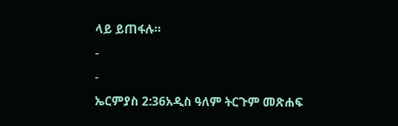ላይ ይጠፋሉ።
-
-
ኤርምያስ 2:36አዲስ ዓለም ትርጉም መጽሐፍ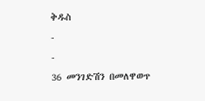ቅዱስ
-
-
36 መንገድሽን በመለዋወጥ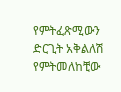የምትፈጽሚውን ድርጊት አቅልለሽ የምትመለከቺው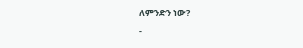ለምንድን ነው?
-